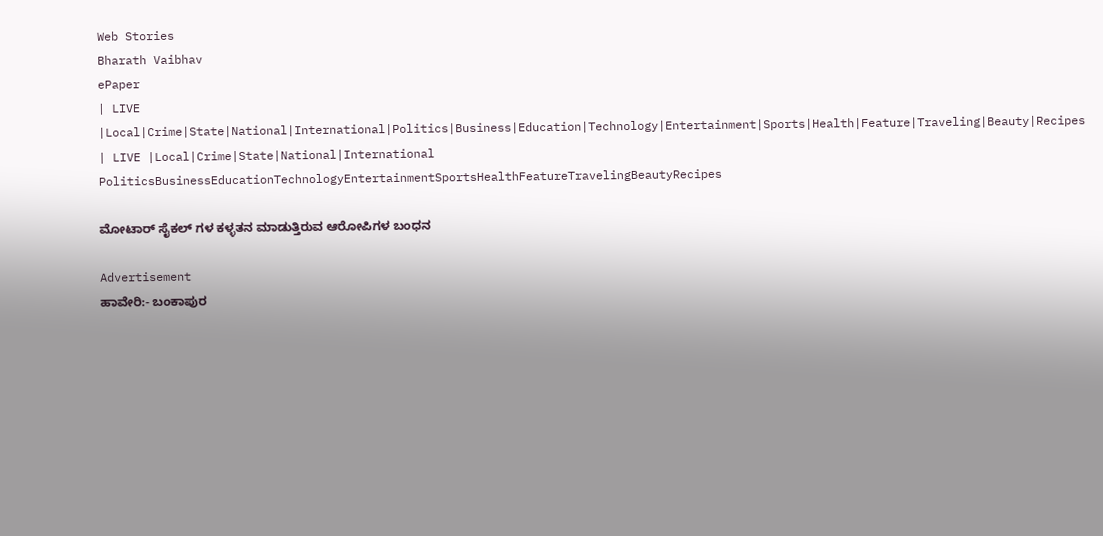Web Stories
Bharath Vaibhav
ePaper
| LIVE |Local|Crime|State|National|International|Politics|Business|Education|Technology|Entertainment|Sports|Health|Feature|Traveling|Beauty|Recipes
| LIVE |Local|Crime|State|National|International
PoliticsBusinessEducationTechnologyEntertainmentSportsHealthFeatureTravelingBeautyRecipes

ಮೋಟಾರ್ ಸೈಕಲ್ ಗಳ ಕಳ್ಳತನ ಮಾಡುತ್ತಿರುವ ಆರೋಪಿಗಳ ಬಂಧನ

Advertisement
ಹಾವೇರಿ:- ಬಂಕಾಪುರ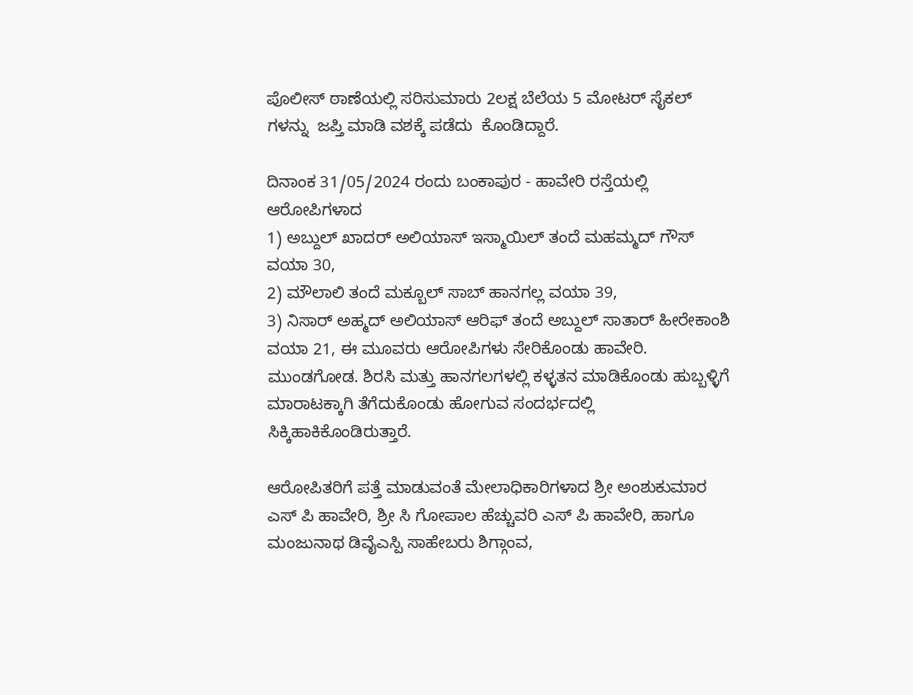ಪೊಲೀಸ್ ಠಾಣೆಯಲ್ಲಿ ಸರಿಸುಮಾರು 2ಲಕ್ಷ ಬೆಲೆಯ 5 ಮೋಟರ್ ಸೈಕಲ್ ಗಳನ್ನು  ಜಪ್ತಿ ಮಾಡಿ ವಶಕ್ಕೆ ಪಡೆದು  ಕೊಂಡಿದ್ದಾರೆ.

ದಿನಾಂಕ 31/05/2024 ರಂದು ಬಂಕಾಪುರ - ಹಾವೇರಿ ರಸ್ತೆಯಲ್ಲಿ ಆರೋಪಿಗಳಾದ
1) ಅಬ್ದುಲ್ ಖಾದರ್ ಅಲಿಯಾಸ್ ಇಸ್ಮಾಯಿಲ್ ತಂದೆ ಮಹಮ್ಮದ್ ಗೌಸ್ ವಯಾ 30,
2) ಮೌಲಾಲಿ ತಂದೆ ಮಕ್ಬೂಲ್ ಸಾಬ್ ಹಾನಗಲ್ಲ ವಯಾ 39,
3) ನಿಸಾರ್ ಅಹ್ಮದ್ ಅಲಿಯಾಸ್ ಆರಿಫ್ ತಂದೆ ಅಬ್ದುಲ್ ಸಾತಾರ್ ಹೀರೇಕಾಂಶಿ ವಯಾ 21, ಈ ಮೂವರು ಆರೋಪಿಗಳು ಸೇರಿಕೊಂಡು ಹಾವೇರಿ. ಮುಂಡಗೋಡ. ಶಿರಸಿ ಮತ್ತು ಹಾನಗಲಗಳಲ್ಲಿ ಕಳ್ಳತನ ಮಾಡಿಕೊಂಡು ಹುಬ್ಬಳ್ಳಿಗೆ ಮಾರಾಟಕ್ಕಾಗಿ ತೆಗೆದುಕೊಂಡು ಹೋಗುವ ಸಂದರ್ಭದಲ್ಲಿ ಸಿಕ್ಕಿಹಾಕಿಕೊಂಡಿರುತ್ತಾರೆ.

ಆರೋಪಿತರಿಗೆ ಪತ್ತೆ ಮಾಡುವಂತೆ ಮೇಲಾಧಿಕಾರಿಗಳಾದ ಶ್ರೀ ಅಂಶುಕುಮಾರ ಎಸ್ ಪಿ ಹಾವೇರಿ, ಶ್ರೀ ಸಿ ಗೋಪಾಲ ಹೆಚ್ಚುವರಿ ಎಸ್ ಪಿ ಹಾವೇರಿ, ಹಾಗೂ ಮಂಜುನಾಥ ಡಿವೈಎಸ್ಪಿ ಸಾಹೇಬರು ಶಿಗ್ಗಾಂವ,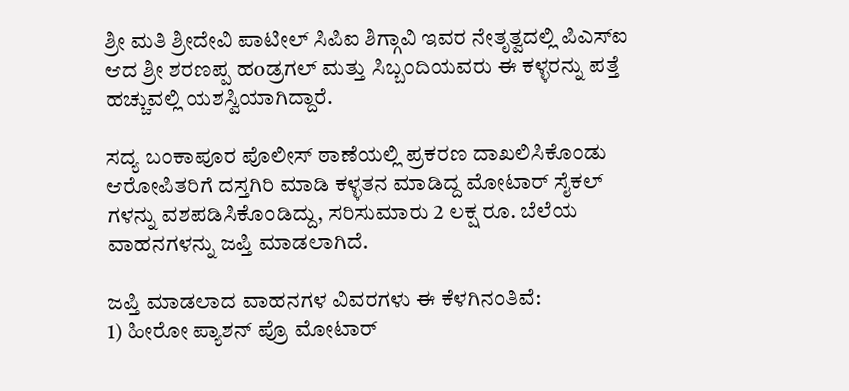ಶ್ರೀ ಮತಿ ಶ್ರೀದೇವಿ ಪಾಟೀಲ್ ಸಿಪಿಐ ಶಿಗ್ಗಾವಿ ಇವರ ನೇತೃತ್ವದಲ್ಲಿ ಪಿಎಸ್ಐ ಆದ ಶ್ರೀ ಶರಣಪ್ಪ ಹoಡ್ರಗಲ್ ಮತ್ತು ಸಿಬ್ಬಂದಿಯವರು ಈ ಕಳ್ಳರನ್ನು ಪತ್ತೆ ಹಚ್ಚುವಲ್ಲಿ ಯಶಸ್ವಿಯಾಗಿದ್ದಾರೆ.

ಸದ್ಯ ಬಂಕಾಪೂರ ಪೊಲೀಸ್ ಠಾಣೆಯಲ್ಲಿ ಪ್ರಕರಣ ದಾಖಲಿಸಿಕೊಂಡು ಆರೋಪಿತರಿಗೆ ದಸ್ತಗಿರಿ ಮಾಡಿ ಕಳ್ಳತನ ಮಾಡಿದ್ದ ಮೋಟಾರ್ ಸೈಕಲ್ ಗಳನ್ನು ವಶಪಡಿಸಿಕೊಂಡಿದ್ದು, ಸರಿಸುಮಾರು 2 ಲಕ್ಷ ರೂ. ಬೆಲೆಯ ವಾಹನಗಳನ್ನು ಜಪ್ತಿ ಮಾಡಲಾಗಿದೆ.

ಜಪ್ತಿ ಮಾಡಲಾದ ವಾಹನಗಳ ವಿವರಗಳು ಈ ಕೆಳಗಿನಂತಿವೆ:
1) ಹೀರೋ ಪ್ಯಾಶನ್ ಪ್ರೊ ಮೋಟಾರ್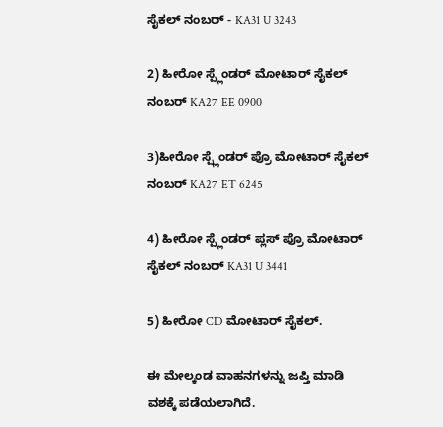ಸೈಕಲ್ ನಂಬರ್ - KA31 U 3243

2) ಹೀರೋ ಸ್ಪ್ಲೆಂಡರ್ ಮೋಟಾರ್ ಸೈಕಲ್ ನಂಬರ್ KA27 EE 0900

3)ಹೀರೋ ಸ್ಪ್ಲೆಂಡರ್ ಪ್ರೊ ಮೋಟಾರ್ ಸೈಕಲ್ ನಂಬರ್ KA27 ET 6245

4) ಹೀರೋ ಸ್ಪ್ಲೆಂಡರ್ ಪ್ಲಸ್ ಪ್ರೊ ಮೋಟಾರ್ ಸೈಕಲ್ ನಂಬರ್ KA31 U 3441

5) ಹೀರೋ CD ಮೋಟಾರ್ ಸೈಕಲ್.

ಈ ಮೇಲ್ಕಂಡ ವಾಹನಗಳನ್ನು ಜಪ್ತಿ ಮಾಡಿ ವಶಕ್ಕೆ ಪಡೆಯಲಾಗಿದೆ.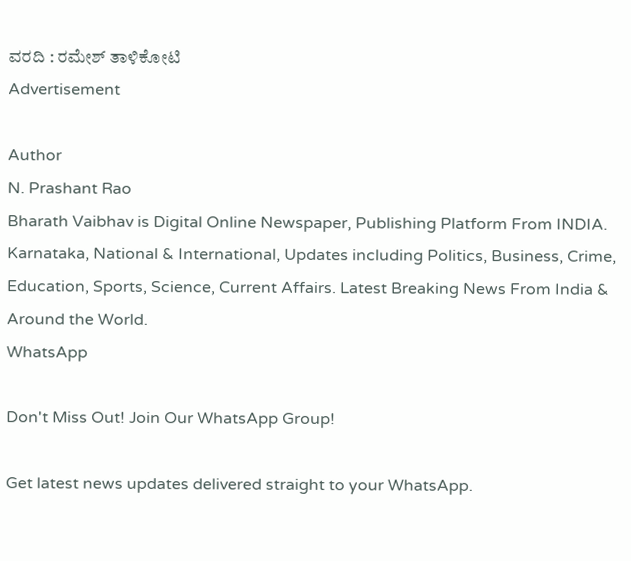ವರದಿ : ರಮೇಶ್ ತಾಳಿಕೋಟಿ
Advertisement

Author
N. Prashant Rao
Bharath Vaibhav is Digital Online Newspaper, Publishing Platform From INDIA. Karnataka, National & International, Updates including Politics, Business, Crime, Education, Sports, Science, Current Affairs. Latest Breaking News From India & Around the World.
WhatsApp

Don't Miss Out! Join Our WhatsApp Group!

Get latest news updates delivered straight to your WhatsApp.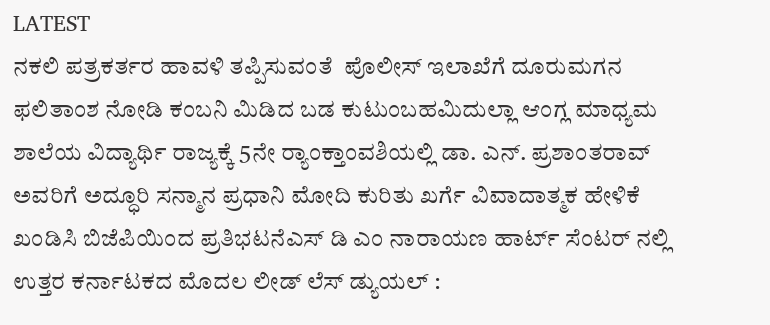LATEST
ನಕಲಿ ಪತ್ರಕರ್ತರ ಹಾವಳಿ ತಪ್ಪಿಸುವಂತೆ  ಪೊಲೀಸ್ ಇಲಾಖೆಗೆ ದೂರುಮಗನ ಫಲಿತಾಂಶ ನೋಡಿ ಕಂಬನಿ ಮಿಡಿದ ಬಡ ಕುಟುಂಬಹಮಿದುಲ್ಲಾ ಆಂಗ್ಲ ಮಾಧ್ಯಮ ಶಾಲೆಯ ವಿದ್ಯಾರ್ಥಿ ರಾಜ್ಯಕ್ಕೆ 5ನೇ ರ್‍ಯಾಂಕ್ತಾಂವಶಿಯಲ್ಲಿ ಡಾ. ಎನ್. ಪ್ರಶಾಂತರಾವ್ ಅವರಿಗೆ ಅದ್ಧೂರಿ ಸನ್ಮಾನ ಪ್ರಧಾನಿ ಮೋದಿ ಕುರಿತು ಖರ್ಗೆ ವಿವಾದಾತ್ಮಕ ಹೇಳಿಕೆ ಖಂಡಿಸಿ ಬಿಜೆಪಿಯಿಂದ ಪ್ರತಿಭಟನೆಎಸ್ ಡಿ ಎಂ ನಾರಾಯಣ ಹಾರ್ಟ್ ಸೆಂಟರ್ ನಲ್ಲಿ ಉತ್ತರ ಕರ್ನಾಟಕದ ಮೊದಲ ಲೀಡ್ ಲೆಸ್ ಡ್ಯುಯಲ್ :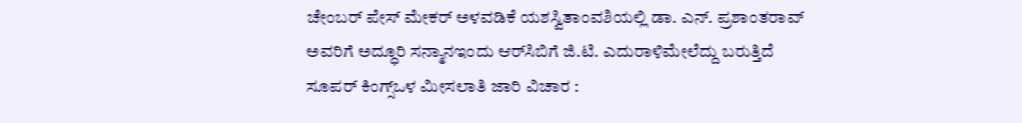ಚೇಂಬರ್ ಪೇಸ್ ಮೇಕರ್ ಅಳವಡಿಕೆ ಯಶಸ್ವಿತಾಂವಶಿಯಲ್ಲಿ ಡಾ. ಎನ್. ಪ್ರಶಾಂತರಾವ್ ಅವರಿಗೆ ಅದ್ಧೂರಿ ಸನ್ಮಾನಇಂದು ಆರ್‌ಸಿಬಿಗೆ ಜಿ.ಟಿ. ಎದುರಾಳಿಮೇಲೆದ್ದು ಬರುತ್ತಿದೆ ಸೂಪರ್ ಕಿಂಗ್ಸ್ಒಳ ಮೀಸಲಾತಿ ಜಾರಿ ವಿಚಾರ :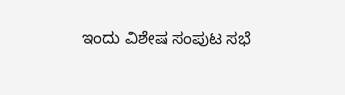ಇಂದು ವಿಶೇಷ ಸಂಪುಟ ಸಭೆ